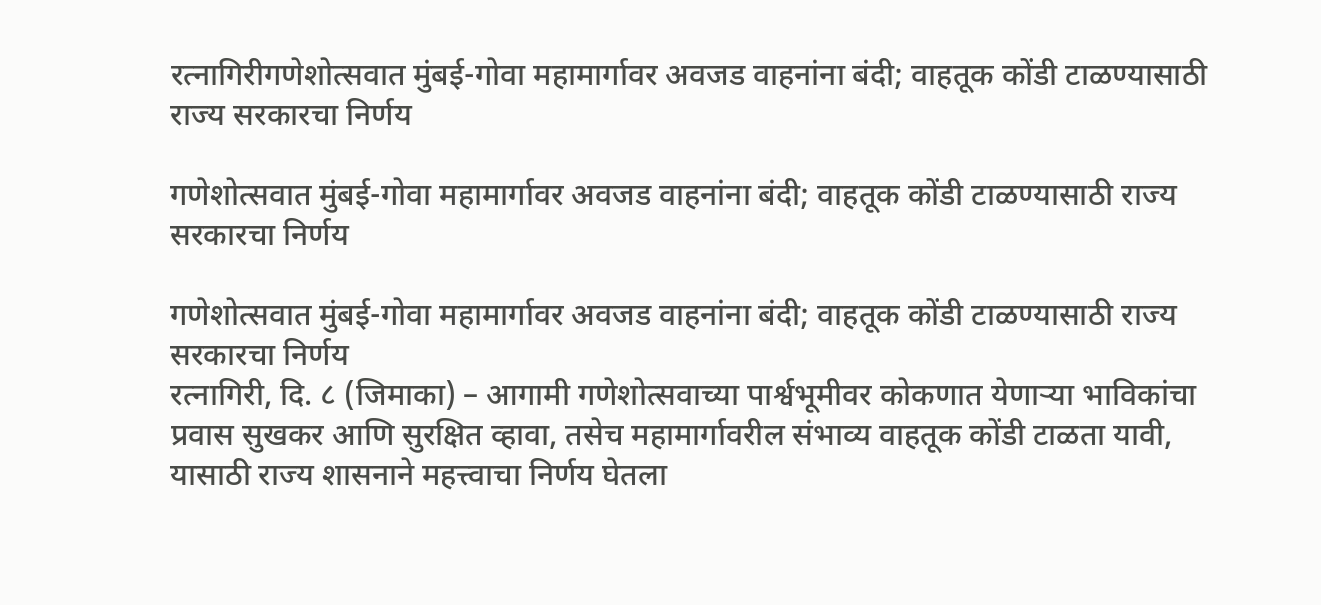रत्नागिरीगणेशोत्सवात मुंबई-गोवा महामार्गावर अवजड वाहनांना बंदी; वाहतूक कोंडी टाळण्यासाठी राज्य सरकारचा निर्णय

गणेशोत्सवात मुंबई-गोवा महामार्गावर अवजड वाहनांना बंदी; वाहतूक कोंडी टाळण्यासाठी राज्य सरकारचा निर्णय

गणेशोत्सवात मुंबई-गोवा महामार्गावर अवजड वाहनांना बंदी; वाहतूक कोंडी टाळण्यासाठी राज्य सरकारचा निर्णय
रत्नागिरी, दि. ८ (जिमाका) – आगामी गणेशोत्सवाच्या पार्श्वभूमीवर कोकणात येणाऱ्या भाविकांचा प्रवास सुखकर आणि सुरक्षित व्हावा, तसेच महामार्गावरील संभाव्य वाहतूक कोंडी टाळता यावी, यासाठी राज्य शासनाने महत्त्वाचा निर्णय घेतला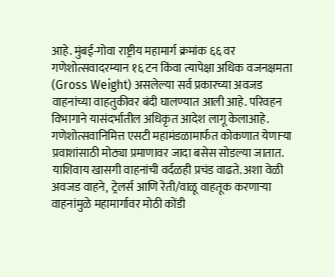आहे. मुंबई-गोवा राष्ट्रीय महामार्ग क्रमांक ६६ वर गणेशोत्सवादरम्यान १६ टन किंवा त्यापेक्षा अधिक वजनक्षमता (Gross Weight) असलेल्या सर्व प्रकारच्या अवजड वाहनांच्या वाहतुकीवर बंदी घालण्यात आली आहे. परिवहन विभागाने यासंदर्भातील अधिकृत आदेश लागू केलाआहे.
गणेशोत्सवानिमित्त एसटी महामंडळामार्फत कोकणात येणाऱ्या प्रवाशांसाठी मोठ्या प्रमाणावर जादा बसेस सोडल्या जातात. याशिवाय खासगी वाहनांची वर्दळही प्रचंड वाढते. अशा वेळी अवजड वाहने, ट्रेलर्स आणि रेती/वाळू वाहतूक करणाऱ्या वाहनांमुळे महामार्गावर मोठी कोंडी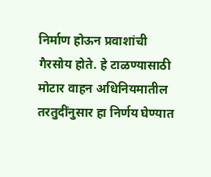निर्माण होऊन प्रवाशांची गैरसोय होते. हे टाळण्यासाठी मोटार वाहन अधिनियमातील तरतुदींनुसार हा निर्णय घेण्यात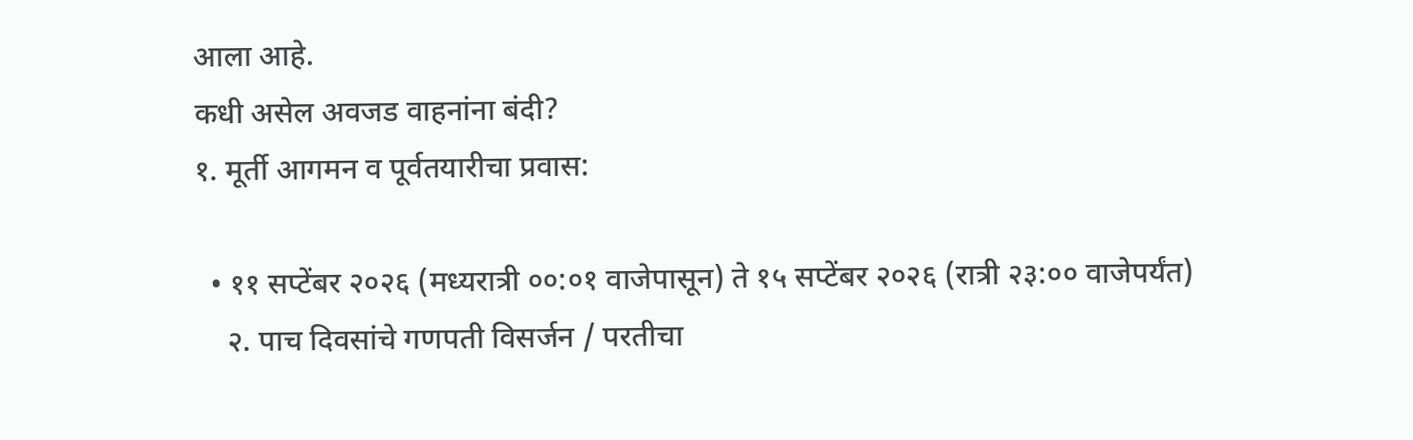आला आहे.
कधी असेल अवजड वाहनांना बंदी?
१. मूर्ती आगमन व पूर्वतयारीचा प्रवास:

  • ११ सप्टेंबर २०२६ (मध्यरात्री ००:०१ वाजेपासून) ते १५ सप्टेंबर २०२६ (रात्री २३:०० वाजेपर्यंत)
    २. पाच दिवसांचे गणपती विसर्जन / परतीचा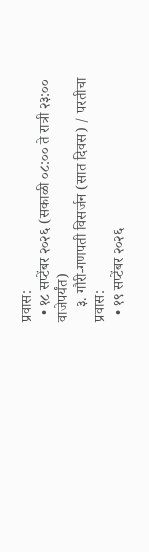प्रवास:
  • १८ सप्टेंबर २०२६ (सकाळी ०८:०० ते रात्री २३:०० वाजेपर्यंत)
    ३. गौरी-गणपती विसर्जन (सात दिवस) / परतीचा प्रवास:
  • १९ सप्टेंबर २०२६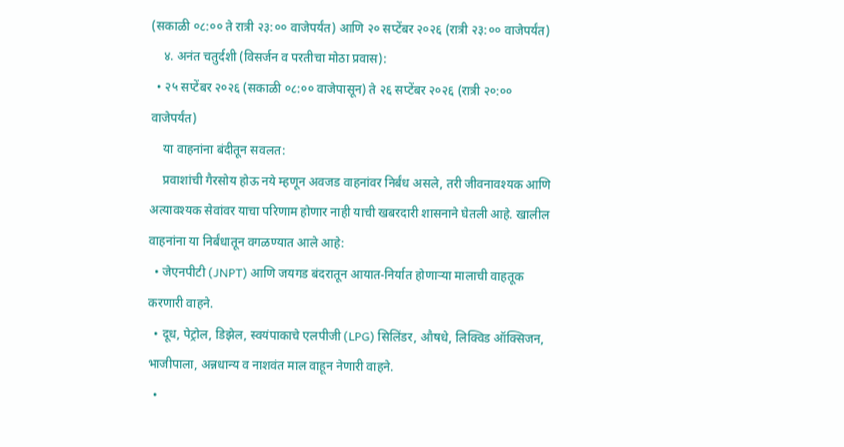(सकाळी ०८:०० ते रात्री २३:०० वाजेपर्यंत) आणि २० सप्टेंबर २०२६ (रात्री २३:०० वाजेपर्यंत)
    ४. अनंत चतुर्दशी (विसर्जन व परतीचा मोठा प्रवास):
  • २५ सप्टेंबर २०२६ (सकाळी ०८:०० वाजेपासून) ते २६ सप्टेंबर २०२६ (रात्री २०:०० वाजेपर्यंत)
    या वाहनांना बंदीतून सवलत:
    प्रवाशांची गैरसोय होऊ नये म्हणून अवजड वाहनांवर निर्बंध असले, तरी जीवनावश्यक आणि अत्यावश्यक सेवांवर याचा परिणाम होणार नाही याची खबरदारी शासनाने घेतली आहे. खालील वाहनांना या निर्बंधातून वगळण्यात आले आहे:
  • जेएनपीटी (JNPT) आणि जयगड बंदरातून आयात-निर्यात होणाऱ्या मालाची वाहतूक करणारी वाहने.
  • दूध, पेट्रोल, डिझेल, स्वयंपाकाचे एलपीजी (LPG) सिलिंडर, औषधे, लिक्विड ऑक्सिजन, भाजीपाला, अन्नधान्य व नाशवंत माल वाहून नेणारी वाहने.
  •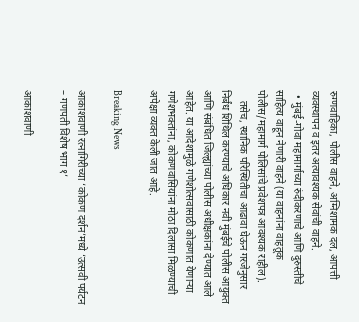रुग्णवाहिका, पोलीस वाहने, अग्निशामक दल, आपत्ती व्यवस्थापन व इतर अत्यावश्यक सेवांची वाहने.
  • मुंबई-गोवा महामार्गाच्या रुंदीकरणाचे आणि दुरुस्तीचे साहित्य वाहून नेणारी वाहने (या वाहनांना वाहतूक पोलीस/महामार्ग पोलिसांचे प्रवेशपत्र आवश्यक राहील).
    तसेच, स्थानिक परिस्थितीचा आढावा घेऊन गरजेनुसार निर्बंध शिथिल करण्याचे अधिकार नवी मुंबईचे पोलीस आयुक्त आणि संबंधित जिल्ह्यांच्या पोलीस अधीक्षकांना देण्यात आले आहेत. या आदेशामुळे गणेशोत्सवासाठी कोकणात येणाऱ्या गणेशभक्तांना, कोकणवासियांना मोठा दिलासा मिळण्याची अपेक्षा व्यक्त केली जात आहे.

Breaking News

आकाशवाणी रत्नागिरीच्या ‘कोकण दर्शन’मध्ये ‘उत्सवी पर्यटन – गणपती विशेष भाग १’

आकाशवाणी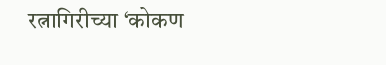रत्नागिरीच्या ‘कोकण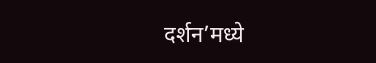दर्शन’मध्ये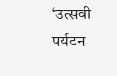‘उत्सवी पर्यटन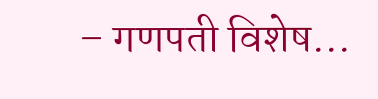– गणपती विशेष...